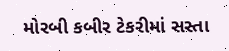મોરબી કબીર ટેકરીમાં સસ્તા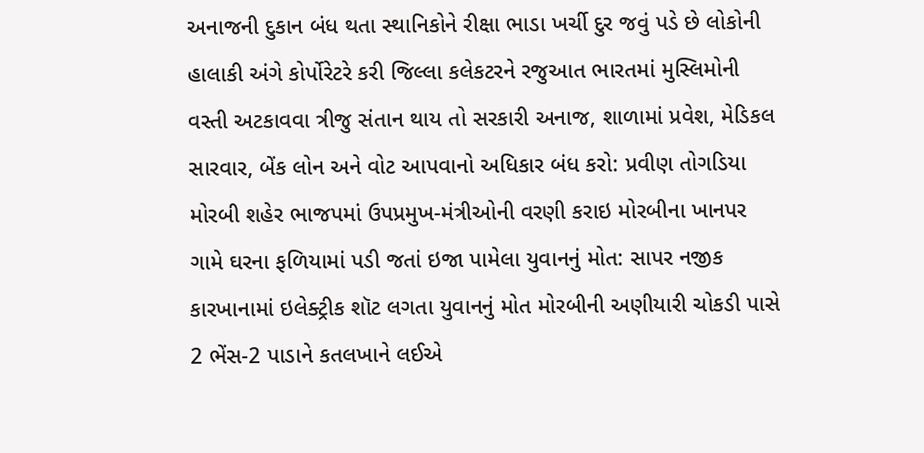અનાજની દુકાન બંધ થતા સ્થાનિકોને રીક્ષા ભાડા ખર્ચી દુર જવું પડે છે લોકોની હાલાકી અંગે કોર્પોરેટરે કરી જિલ્લા કલેકટરને રજુઆત ભારતમાં મુસ્લિમોની વસ્તી અટકાવવા ત્રીજુ સંતાન થાય તો સરકારી અનાજ, શાળામાં પ્રવેશ, મેડિકલ સારવાર, બેંક લોન અને વોટ આપવાનો અધિકાર બંધ કરો: પ્રવીણ તોગડિયા મોરબી શહેર ભાજપમાં ઉપપ્રમુખ-મંત્રીઓની વરણી કરાઇ મોરબીના ખાનપર ગામે ઘરના ફળિયામાં પડી જતાં ઇજા પામેલા યુવાનનું મોત: સાપર નજીક કારખાનામાં ઇલેક્ટ્રીક શૉટ લગતા યુવાનનું મોત મોરબીની અણીયારી ચોકડી પાસે 2 ભેંસ-2 પાડાને કતલખાને લઈએ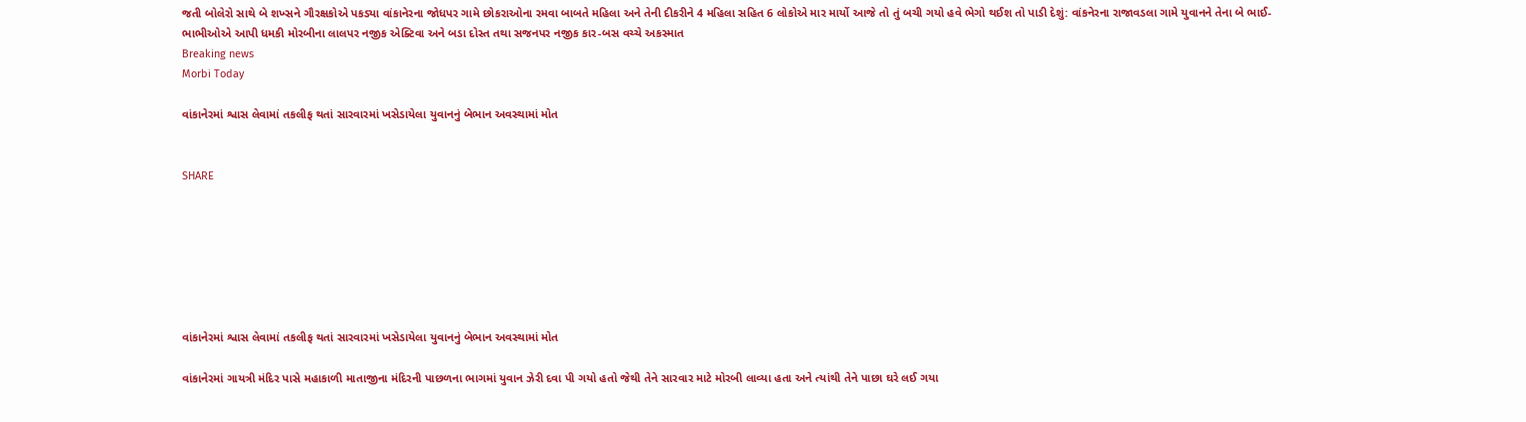જતી બોલેરો સાથે બે શખ્સને ગૌરક્ષકોએ પકડ્યા વાંકાનેરના જોધપર ગામે છોકરાઓના રમવા બાબતે મહિલા અને તેની દીકરીને 4 મહિલા સહિત 6 લોકોએ માર માર્યો આજે તો તું બચી ગયો હવે ભેગો થઈશ તો પાડી દેશું: વાંકનેરના રાજાવડલા ગામે યુવાનને તેના બે ભાઈ-ભાભીઓએ આપી ધમકી મોરબીના લાલપર નજીક એક્ટિવા અને બડા દોસ્ત તથા સજનપર નજીક કાર-બસ વચ્ચે અકસ્માત
Breaking news
Morbi Today

વાંકાનેરમાં શ્વાસ લેવામાં તકલીફ થતાં સારવારમાં ખસેડાયેલા યુવાનનું બેભાન અવસ્થામાં મોત


SHARE







વાંકાનેરમાં શ્વાસ લેવામાં તકલીફ થતાં સારવારમાં ખસેડાયેલા યુવાનનું બેભાન અવસ્થામાં મોત

વાંકાનેરમાં ગાયત્રી મંદિર પાસે મહાકાળી માતાજીના મંદિરની પાછળના ભાગમાં યુવાન ઝેરી દવા પી ગયો હતો જેથી તેને સારવાર માટે મોરબી લાવ્યા હતા અને ત્યાંથી તેને પાછા ઘરે લઈ ગયા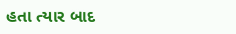હતા ત્યાર બાદ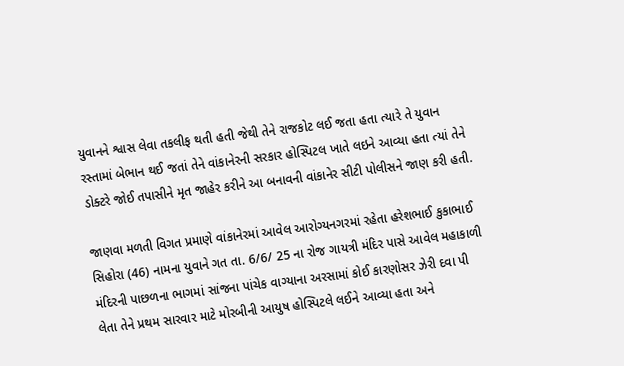યુવાનને શ્વાસ લેવા તકલીફ થતી હતી જેથી તેને રાજકોટ લઈ જતા હતા ત્યારે તે યુવાન રસ્તામાં બેભાન થઈ જતાં તેને વાંકાનેરની સરકાર હોસ્પિટલ ખાતે લઇને આવ્યા હતા ત્યાં તેને ડોક્ટરે જોઈ તપાસીને મૃત જાહેર કરીને આ બનાવની વાંકાનેર સીટી પોલીસને જાણ કરી હતી.

જાણવા મળતી વિગત પ્રમાણે વાંકાનેરમાં આવેલ આરોગ્યનગરમાં રહેતા હરેશભાઈ કુકાભાઈ સિહોરા (46) નામના યુવાને ગત તા. 6/6/ 25 ના રોજ ગાયત્રી મંદિર પાસે આવેલ મહાકાળી મંદિરની પાછળના ભાગમાં સાંજના પાંચેક વાગ્યાના અરસામાં કોઈ કારણોસર ઝેરી દવા પી લેતા તેને પ્રથમ સારવાર માટે મોરબીની આયુષ હોસ્પિટલે લઈને આવ્યા હતા અને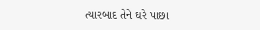ત્યારબાદ તેને ઘરે પાછા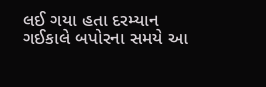લઈ ગયા હતા દરમ્યાન ગઈકાલે બપોરના સમયે આ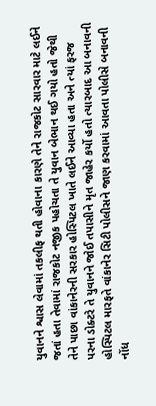યુવાનને શ્વાસ લેવામાં તકલીફ થતી હોવાના કારણે તેને રાજકોટ સારવાર માટે લઈને જતાં હતા તેવામાં રાજકોટ નજીક પહોચતા તે યુવાન બેભાન થઈ ગયો હતો જેથી તેને પાછા વાંકાનેરની સરકાર હોસ્પિટલ ખાતે લઈને આવ્યા હતા અને ત્યાં ફરજ પરના ડોક્ટરે તે યુવાનને જોઈ તપાસીને મૃત જાહેર કર્યો હતો ત્યારબાદ આ બનાવની હોસ્પિટલ મારફતે વાંકાનેર સિટી પોલીસને જાણ કરવામાં આવતા પોલીસે બનાવની નોંધ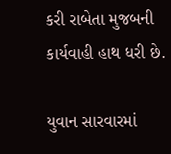કરી રાબેતા મુજબની કાર્યવાહી હાથ ધરી છે.

યુવાન સારવારમાં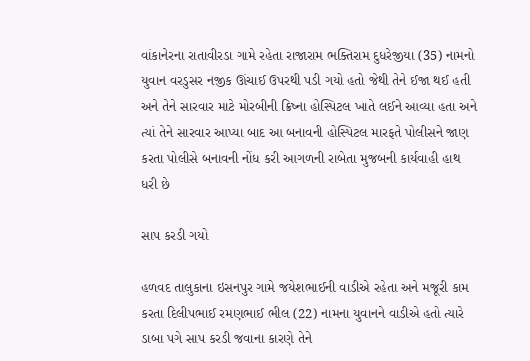વાંકાનેરના રાતાવીરડા ગામે રહેતા રાજારામ ભક્તિરામ દુધરેજીયા (35) નામનો યુવાન વરડુસર નજીક ઊંચાઈ ઉપરથી પડી ગયો હતો જેથી તેને ઈજા થઈ હતી અને તેને સારવાર માટે મોરબીની ક્રિષ્ના હોસ્પિટલ ખાતે લઈને આવ્યા હતા અને ત્યાં તેને સારવાર આપ્યા બાદ આ બનાવની હોસ્પિટલ મારફતે પોલીસને જાણ કરતા પોલીસે બનાવની નોંધ કરી આગળની રાબેતા મુજબની કાર્યવાહી હાથ ધરી છે

સાપ કરડી ગયો

હળવદ તાલુકાના ઇસનપુર ગામે જયેશભાઈની વાડીએ રહેતા અને મજૂરી કામ કરતા દિલીપભાઈ રમણભાઈ ભીલ (22) નામના યુવાનને વાડીએ હતો ત્યારે ડાબા પગે સાપ કરડી જવાના કારણે તેને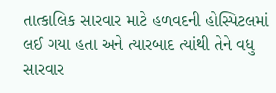તાત્કાલિક સારવાર માટે હળવદની હોસ્પિટલમાં લઈ ગયા હતા અને ત્યારબાદ ત્યાંથી તેને વધુ સારવાર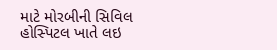માટે મોરબીની સિવિલ હોસ્પિટલ ખાતે લઇ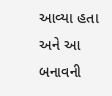આવ્યા હતા અને આ બનાવની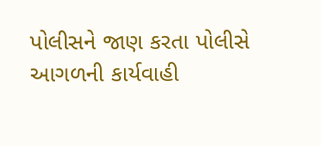પોલીસને જાણ કરતા પોલીસે આગળની કાર્યવાહી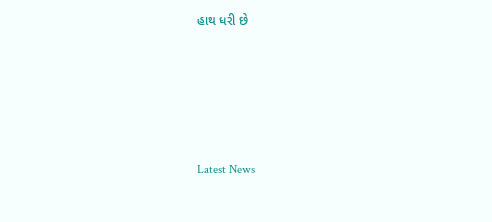હાથ ધરી છે






Latest News